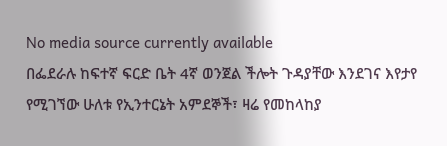No media source currently available
በፌደራሉ ከፍተኛ ፍርድ ቤት 4ኛ ወንጀል ችሎት ጉዳያቸው እንደገና እየታየ የሚገኘው ሁለቱ የኢንተርኔት አምደኞች፣ ዛሬ የመከላከያ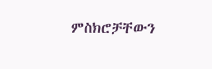ምስክሮቻቸውን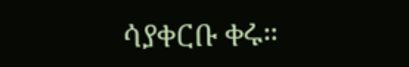ሳያቀርቡ ቀሩ።